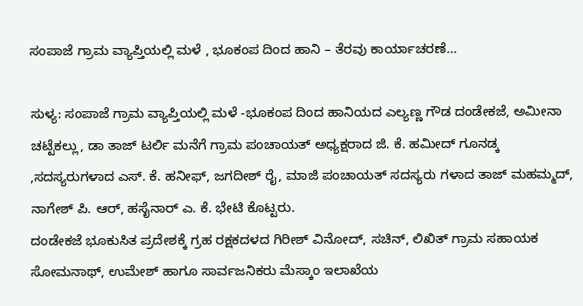ಸಂಪಾಜೆ ಗ್ರಾಮ ವ್ಯಾಪ್ತಿಯಲ್ಲಿ ಮಳೆ , ಭೂಕಂಪ ದಿಂದ ಹಾನಿ – ತೆರವು ಕಾರ್ಯಾಚರಣೆ…

ಸುಳ್ಯ: ಸಂಪಾಜೆ ಗ್ರಾಮ ವ್ಯಾಪ್ತಿಯಲ್ಲಿ ಮಳೆ -ಭೂಕಂಪ ದಿಂದ ಹಾನಿಯದ ಎಲ್ಯಣ್ಣ ಗೌಡ ದಂಡೇಕಜೆ, ಅಮೀನಾ ಚಟ್ಟೆಕಲ್ಲು, ಡಾ ತಾಜ್ ಟರ್ಲಿ ಮನೆಗೆ ಗ್ರಾಮ ಪಂಚಾಯತ್ ಅಧ್ಯಕ್ಷರಾದ ಜಿ. ಕೆ. ಹಮೀದ್ ಗೂನಡ್ಕ ,ಸದಸ್ಯರುಗಳಾದ ಎಸ್. ಕೆ. ಹನೀಫ್, ಜಗದೀಶ್ ರೈ, ಮಾಜಿ ಪಂಚಾಯತ್ ಸದಸ್ಯರು ಗಳಾದ ತಾಜ್ ಮಹಮ್ಮದ್, ನಾಗೇಶ್ ಪಿ. ಆರ್, ಹಸೈನಾರ್ ಎ. ಕೆ. ಭೇಟಿ ಕೊಟ್ಟರು.
ದಂಡೇಕಜೆ ಭೂಕುಸಿತ ಪ್ರದೇಶಕ್ಕೆ ಗ್ರಹ ರಕ್ಷಕದಳದ ಗಿರೀಶ್ ವಿನೋದ್, ಸಚಿನ್, ಲಿಖಿತ್ ಗ್ರಾಮ ಸಹಾಯಕ ಸೋಮನಾಥ್, ಉಮೇಶ್ ಹಾಗೂ ಸಾರ್ವಜನಿಕರು ಮೆಸ್ಕಾಂ ಇಲಾಖೆಯ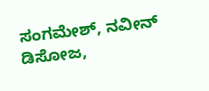ಸಂಗಮೇಶ್, ನವೀನ್ ಡಿಸೋಜ,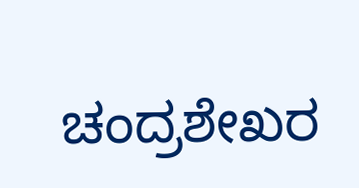ಚಂದ್ರಶೇಖರ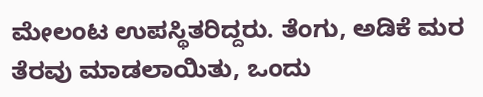ಮೇಲಂಟ ಉಪಸ್ಥಿತರಿದ್ದರು. ತೆಂಗು, ಅಡಿಕೆ ಮರ ತೆರವು ಮಾಡಲಾಯಿತು, ಒಂದು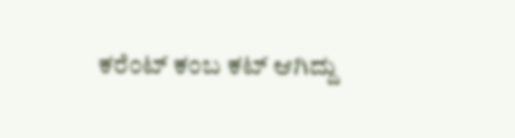ಕರೆಂಟ್ ಕಂಬ ಕಟ್ ಆಗಿದ್ದು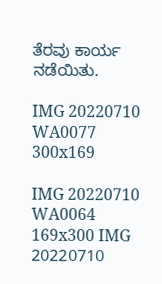ತೆರವು ಕಾರ್ಯ ನಡೆಯಿತು.

IMG 20220710 WA0077 300x169

IMG 20220710 WA0064 169x300 IMG 20220710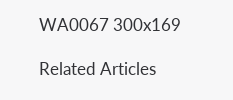WA0067 300x169

Related Articles